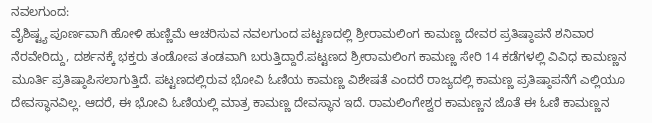ನವಲಗುಂದ:
ವೈಶಿಷ್ಟ್ಯ ಪೂರ್ಣವಾಗಿ ಹೋಳಿ ಹುಣ್ಣಿಮೆ ಆಚರಿಸುವ ನವಲಗುಂದ ಪಟ್ಟಣದಲ್ಲಿ ಶ್ರೀರಾಮಲಿಂಗ ಕಾಮಣ್ಣ ದೇವರ ಪ್ರತಿಷ್ಠಾಪನೆ ಶನಿವಾರ ನೆರವೇರಿದ್ದು, ದರ್ಶನಕ್ಕೆ ಭಕ್ತರು ತಂಡೋಪ ತಂಡವಾಗಿ ಬರುತ್ತಿದ್ದಾರೆ.ಪಟ್ಟಣದ ಶ್ರೀರಾಮಲಿಂಗ ಕಾಮಣ್ಣ ಸೇರಿ 14 ಕಡೆಗಳಲ್ಲಿ ವಿವಿಧ ಕಾಮಣ್ಣನ ಮೂರ್ತಿ ಪ್ರತಿಷ್ಠಾಪಿಸಲಾಗುತ್ತಿದೆ. ಪಟ್ಟಣದಲ್ಲಿರುವ ಭೋವಿ ಓಣಿಯ ಕಾಮಣ್ಣ ವಿಶೇಷತೆ ಎಂದರೆ ರಾಜ್ಯದಲ್ಲಿ ಕಾಮಣ್ಣ ಪ್ರತಿಷ್ಠಾಪನೆಗೆ ಎಲ್ಲಿಯೂ ದೇವಸ್ಥಾನವಿಲ್ಲ. ಆದರೆ, ಈ ಭೋವಿ ಓಣಿಯಲ್ಲಿ ಮಾತ್ರ ಕಾಮಣ್ಣ ದೇವಸ್ಥಾನ ಇದೆ. ರಾಮಲಿಂಗೇಶ್ವರ ಕಾಮಣ್ಣನ ಜೊತೆ ಈ ಓಣಿ ಕಾಮಣ್ಣನ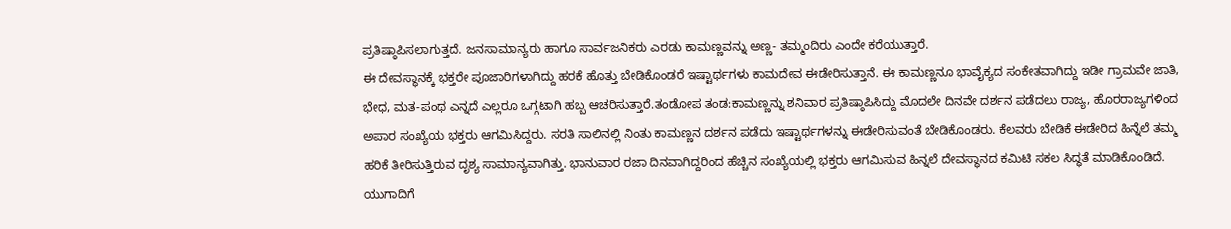ಪ್ರತಿಷ್ಠಾಪಿಸಲಾಗುತ್ತದೆ. ಜನಸಾಮಾನ್ಯರು ಹಾಗೂ ಸಾರ್ವಜನಿಕರು ಎರಡು ಕಾಮಣ್ಣವನ್ನು ಅಣ್ಣ- ತಮ್ಮಂದಿರು ಎಂದೇ ಕರೆಯುತ್ತಾರೆ.
ಈ ದೇವಸ್ಥಾನಕ್ಕೆ ಭಕ್ತರೇ ಪೂಜಾರಿಗಳಾಗಿದ್ದು ಹರಕೆ ಹೊತ್ತು ಬೇಡಿಕೊಂಡರೆ ಇಷ್ಟಾರ್ಥಗಳು ಕಾಮದೇವ ಈಡೇರಿಸುತ್ತಾನೆ. ಈ ಕಾಮಣ್ಣನೂ ಭಾವೈಕ್ಯದ ಸಂಕೇತವಾಗಿದ್ದು ಇಡೀ ಗ್ರಾಮವೇ ಜಾತಿ, ಭೇಧ, ಮತ-ಪಂಥ ಎನ್ನದೆ ಎಲ್ಲರೂ ಒಗ್ಗಟಾಗಿ ಹಬ್ಬ ಆಚರಿಸುತ್ತಾರೆ.ತಂಡೋಪ ತಂಡ:ಕಾಮಣ್ಣನ್ನು ಶನಿವಾರ ಪ್ರತಿಷ್ಠಾಪಿಸಿದ್ದು ಮೊದಲೇ ದಿನವೇ ದರ್ಶನ ಪಡೆದಲು ರಾಜ್ಯ, ಹೊರರಾಜ್ಯಗಳಿಂದ ಅಪಾರ ಸಂಖ್ಯೆಯ ಭಕ್ತರು ಆಗಮಿಸಿದ್ದರು. ಸರತಿ ಸಾಲಿನಲ್ಲಿ ನಿಂತು ಕಾಮಣ್ಣನ ದರ್ಶನ ಪಡೆದು ಇಷ್ಟಾರ್ಥಗಳನ್ನು ಈಡೇರಿಸುವಂತೆ ಬೇಡಿಕೊಂಡರು. ಕೆಲವರು ಬೇಡಿಕೆ ಈಡೇರಿದ ಹಿನ್ನೆಲೆ ತಮ್ಮ ಹರಿಕೆ ತೀರಿಸುತ್ತಿರುವ ದೃಶ್ಯ ಸಾಮಾನ್ಯವಾಗಿತ್ತು. ಭಾನುವಾರ ರಜಾ ದಿನವಾಗಿದ್ದರಿಂದ ಹೆಚ್ಚಿನ ಸಂಖ್ಯೆಯಲ್ಲಿ ಭಕ್ತರು ಆಗಮಿಸುವ ಹಿನ್ನಲೆ ದೇವಸ್ಥಾನದ ಕಮಿಟಿ ಸಕಲ ಸಿದ್ಧತೆ ಮಾಡಿಕೊಂಡಿದೆ.
ಯುಗಾದಿಗೆ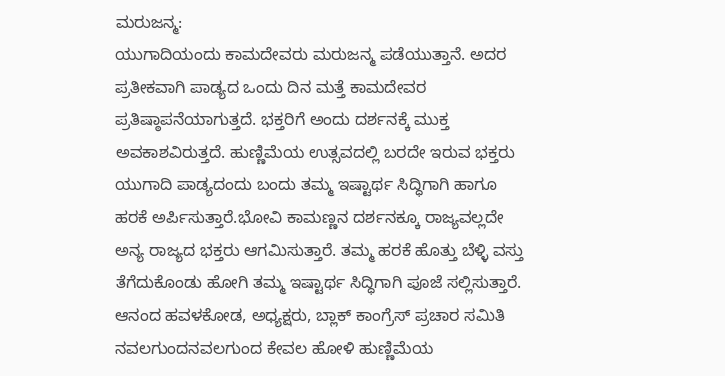ಮರುಜನ್ಮ:
ಯುಗಾದಿಯಂದು ಕಾಮದೇವರು ಮರುಜನ್ಮ ಪಡೆಯುತ್ತಾನೆ. ಅದರ ಪ್ರತೀಕವಾಗಿ ಪಾಡ್ಯದ ಒಂದು ದಿನ ಮತ್ತೆ ಕಾಮದೇವರ ಪ್ರತಿಷ್ಠಾಪನೆಯಾಗುತ್ತದೆ. ಭಕ್ತರಿಗೆ ಅಂದು ದರ್ಶನಕ್ಕೆ ಮುಕ್ತ ಅವಕಾಶವಿರುತ್ತದೆ. ಹುಣ್ಣಿಮೆಯ ಉತ್ಸವದಲ್ಲಿ ಬರದೇ ಇರುವ ಭಕ್ತರು ಯುಗಾದಿ ಪಾಡ್ಯದಂದು ಬಂದು ತಮ್ಮ ಇಷ್ಟಾರ್ಥ ಸಿದ್ಧಿಗಾಗಿ ಹಾಗೂ ಹರಕೆ ಅರ್ಪಿಸುತ್ತಾರೆ.ಭೋವಿ ಕಾಮಣ್ಣನ ದರ್ಶನಕ್ಕೂ ರಾಜ್ಯವಲ್ಲದೇ ಅನ್ಯ ರಾಜ್ಯದ ಭಕ್ತರು ಆಗಮಿಸುತ್ತಾರೆ. ತಮ್ಮ ಹರಕೆ ಹೊತ್ತು ಬೆಳ್ಳಿ ವಸ್ತು ತೆಗೆದುಕೊಂಡು ಹೋಗಿ ತಮ್ಮ ಇಷ್ಟಾರ್ಥ ಸಿದ್ಧಿಗಾಗಿ ಪೂಜೆ ಸಲ್ಲಿಸುತ್ತಾರೆ.
ಆನಂದ ಹವಳಕೋಡ, ಅಧ್ಯಕ್ಷರು, ಬ್ಲಾಕ್ ಕಾಂಗ್ರೆಸ್ ಪ್ರಚಾರ ಸಮಿತಿ ನವಲಗುಂದನವಲಗುಂದ ಕೇವಲ ಹೋಳಿ ಹುಣ್ಣಿಮೆಯ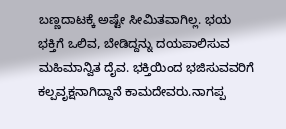ಬಣ್ಣದಾಟಕ್ಕೆ ಅಷ್ಟೇ ಸೀಮಿತವಾಗಿಲ್ಲ. ಭಯ ಭಕ್ತಿಗೆ ಒಲಿವ, ಬೇಡಿದ್ದನ್ನು ದಯಪಾಲಿಸುವ ಮಹಿಮಾನ್ವಿತ ದೈವ. ಭಕ್ತಿಯಿಂದ ಭಜಿಸುವವರಿಗೆ ಕಲ್ಪವೃಕ್ಷನಾಗಿದ್ದಾನೆ ಕಾಮದೇವರು.ನಾಗಪ್ಪ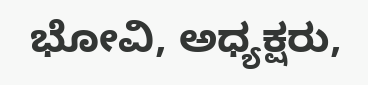ಭೋವಿ, ಅಧ್ಯಕ್ಷರು,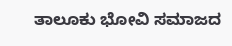ತಾಲೂಕು ಭೋವಿ ಸಮಾಜದ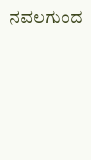ನವಲಗುಂದ